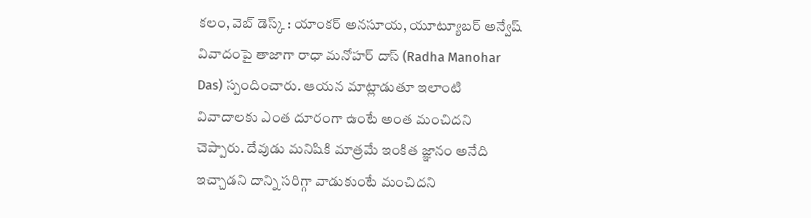కలం, వెబ్ డెస్క్ : యాంకర్ అనసూయ, యూట్యూబర్ అన్వేష్ వివాదంపై తాజాగా రాధా మనోహర్ దాస్ (Radha Manohar Das) స్పందించారు. ఆయన మాట్లాడుతూ ఇలాంటి వివాదాలకు ఎంత దూరంగా ఉంటే అంత మంచిదని చెప్పారు. దేవుడు మనిషికి మాత్రమే ఇంకిత జ్ఞానం అనేది ఇచ్చాడని దాన్ని సరిగ్గా వాడుకుంటే మంచిదని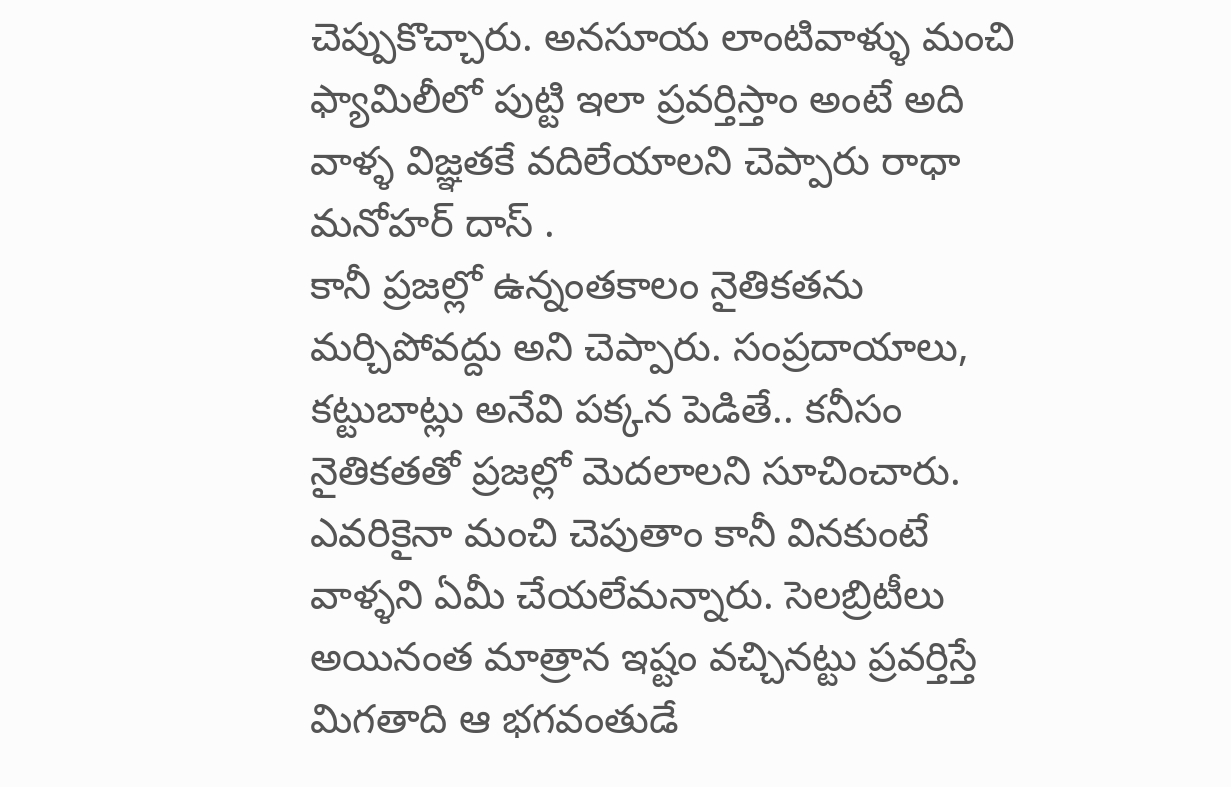చెప్పుకొచ్చారు. అనసూయ లాంటివాళ్ళు మంచి ఫ్యామిలీలో పుట్టి ఇలా ప్రవర్తిస్తాం అంటే అది వాళ్ళ విజ్ఞతకే వదిలేయాలని చెప్పారు రాధా మనోహర్ దాస్ .
కానీ ప్రజల్లో ఉన్నంతకాలం నైతికతను మర్చిపోవద్దు అని చెప్పారు. సంప్రదాయాలు, కట్టుబాట్లు అనేవి పక్కన పెడితే.. కనీసం నైతికతతో ప్రజల్లో మెదలాలని సూచించారు. ఎవరికైనా మంచి చెపుతాం కానీ వినకుంటే వాళ్ళని ఏమీ చేయలేమన్నారు. సెలబ్రిటీలు అయినంత మాత్రాన ఇష్టం వచ్చినట్టు ప్రవర్తిస్తే మిగతాది ఆ భగవంతుడే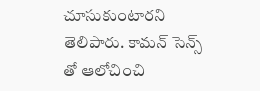చూసుకుంటారని తెలిపారు. కామన్ సెన్స్ తో ఆలోచించి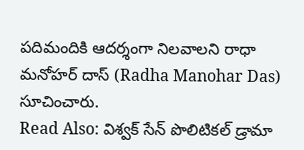పదిమందికి ఆదర్శంగా నిలవాలని రాధా మనోహర్ దాస్ (Radha Manohar Das) సూచించారు.
Read Also: విశ్వక్ సేన్ పొలిటికల్ డ్రామా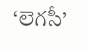‘లెగసీ’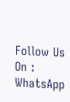Follow Us On : WhatsApp